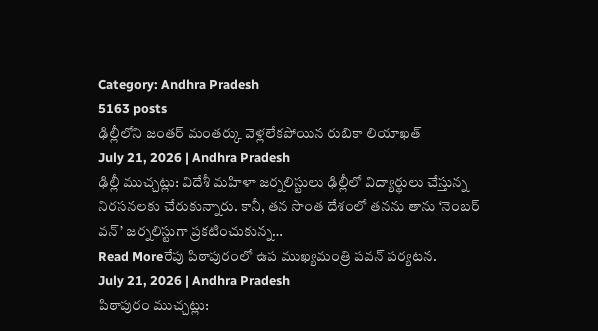Category: Andhra Pradesh
5163 posts
ఢిల్లీలోని జంతర్ మంతర్కు వెళ్లలేకపోయిన రుబికా లియాఖత్
July 21, 2026 | Andhra Pradesh
ఢిల్లీ ముచ్చట్లు: విదేశీ మహిళా జర్నలిస్టులు ఢిల్లీలో విద్యార్థులు చేస్తున్న నిరసనలకు చేరుకున్నారు. కానీ, తన సొంత దేశంలో తనను తాను ‘నెంబర్ వన్’ జర్నలిస్టుగా ప్రకటించుకున్న…
Read Moreరేపు పిఠాపురంలో ఉప ముఖ్యమంత్రి పవన్ పర్యటన.
July 21, 2026 | Andhra Pradesh
పిఠాపురం ముచ్చట్లు: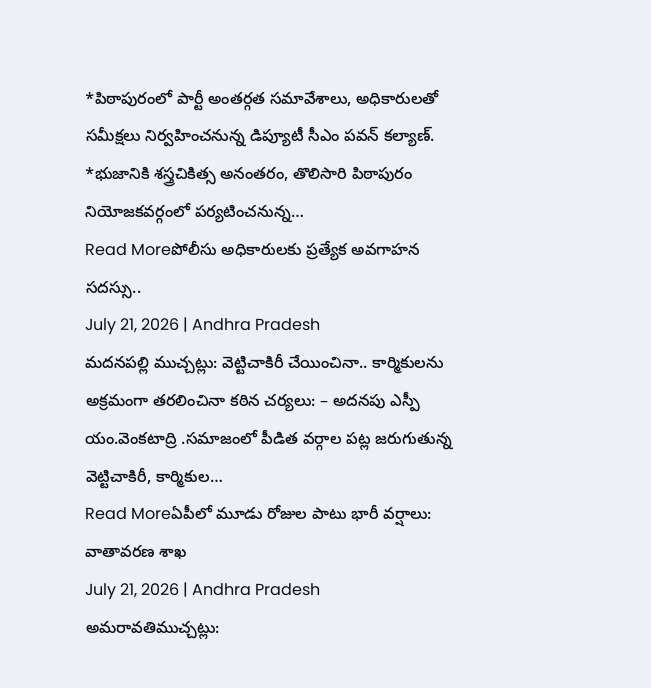*పిఠాపురంలో పార్టీ అంతర్గత సమావేశాలు, అధికారులతో సమీక్షలు నిర్వహించనున్న డిప్యూటీ సీఎం పవన్ కల్యాణ్. *భుజానికి శస్త్రచికిత్స అనంతరం, తొలిసారి పిఠాపురం నియోజకవర్గంలో పర్యటించనున్న…
Read Moreపోలీసు అధికారులకు ప్రత్యేక అవగాహన సదస్సు..
July 21, 2026 | Andhra Pradesh
మదనపల్లి ముచ్చట్లు: వెట్టిచాకిరీ చేయించినా.. కార్మికులను అక్రమంగా తరలించినా కఠిన చర్యలు: – అదనపు ఎస్పీ యం.వెంకటాద్రి .సమాజంలో పీడిత వర్గాల పట్ల జరుగుతున్న వెట్టిచాకిరీ, కార్మికుల…
Read Moreఏపీలో మూడు రోజుల పాటు భారీ వర్షాలు: వాతావరణ శాఖ
July 21, 2026 | Andhra Pradesh
అమరావతిముచ్చట్లు: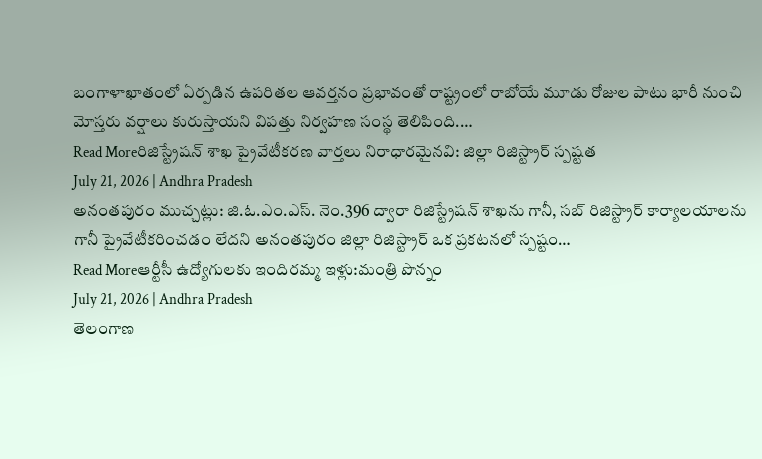బంగాళాఖాతంలో ఏర్పడిన ఉపరితల ఆవర్తనం ప్రభావంతో రాష్ట్రంలో రాబోయే మూడు రోజుల పాటు భారీ నుంచి మోస్తరు వర్షాలు కురుస్తాయని విపత్తు నిర్వహణ సంస్థ తెలిపింది.…
Read Moreరిజిస్ట్రేషన్ శాఖ ప్రైవేటీకరణ వార్తలు నిరాధారమైనవి: జిల్లా రిజిస్ట్రార్ స్పష్టత
July 21, 2026 | Andhra Pradesh
అనంతపురం ముచ్చట్లు: జి.ఓ.ఎం.ఎస్. నెం.396 ద్వారా రిజిస్ట్రేషన్ శాఖను గానీ, సబ్ రిజిస్ట్రార్ కార్యాలయాలను గానీ ప్రైవేటీకరించడం లేదని అనంతపురం జిల్లా రిజిస్ట్రార్ ఒక ప్రకటనలో స్పష్టం…
Read Moreఆర్టీసీ ఉద్యోగులకు ఇందిరమ్మ ఇళ్లు:మంత్రి పొన్నం
July 21, 2026 | Andhra Pradesh
తెలంగాణ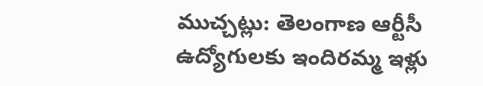ముచ్చట్లు: తెలంగాణ ఆర్టీసీ ఉద్యోగులకు ఇందిరమ్మ ఇళ్లు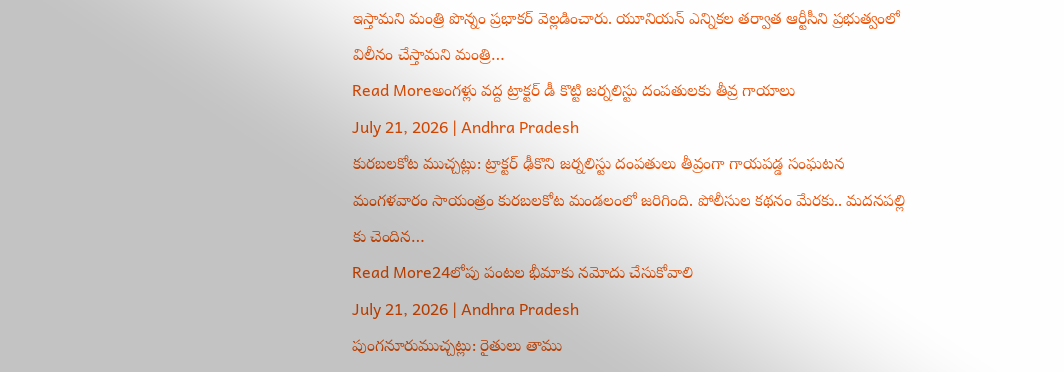ఇస్తామని మంత్రి పొన్నం ప్రభాకర్ వెల్లడించారు. యూనియన్ ఎన్నికల తర్వాత ఆర్టీసీని ప్రభుత్వంలో విలీనం చేస్తామని మంత్రి…
Read Moreఅంగళ్లు వద్ద ట్రాక్టర్ డీ కొట్టి జర్నలిస్టు దంపతులకు తీవ్ర గాయాలు
July 21, 2026 | Andhra Pradesh
కురబలకోట ముచ్చట్లు: ట్రాక్టర్ ఢీకొని జర్నలిస్టు దంపతులు తీవ్రంగా గాయపడ్డ సంఘటన మంగళవారం సాయంత్రం కురబలకోట మండలంలో జరిగింది. పోలీసుల కథనం మేరకు.. మదనపల్లి కు చెందిన…
Read More24లోపు పంటల భీమాకు నమోదు చేసుకోవాలి
July 21, 2026 | Andhra Pradesh
పుంగనూరుముచ్చట్లు: రైతులు తాము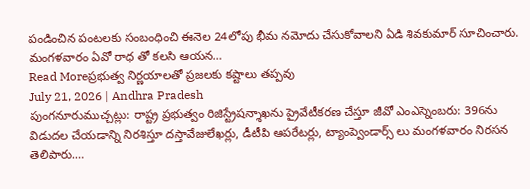పండించిన పంటలకు సంబంధించి ఈనెల 24లోపు భీమ నమోదు చేసుకోవాలని ఏడి శివకుమార్ సూచించారు. మంగళవారం ఏవో రాధ తో కలసి ఆయన…
Read Moreప్రభుత్వ నిర్ణయాలతో ప్రజలకు కష్టాలు తప్పవు
July 21, 2026 | Andhra Pradesh
పుంగనూరుముచ్చట్లు: రాష్ట్ర ప్రభుత్వం రిజిస్ట్రేషన్శాఖను ప్రైవేటీకరణ చేస్తూ జీవో ఎంఎస్నెంబరు: 396ను విడుదల చేయడాన్ని నిరశిస్తూ దస్తావేజులేఖర్లు, డీటీపి ఆపరేటర్లు, ట్యాంప్వెండార్స్ లు మంగళవారం నిరసన తెలిపారు.…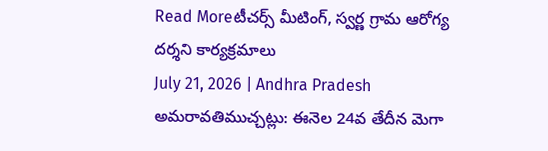Read Moreటీచర్స్ మీటింగ్, స్వర్ణ గ్రామ ఆరోగ్య దర్శని కార్యక్రమాలు
July 21, 2026 | Andhra Pradesh
అమరావతిముచ్చట్లు: ఈనెల 24వ తేదీన మెగా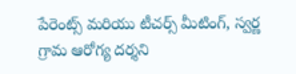పేరెంట్స్ మరియు టీచర్స్ మీటింగ్, స్వర్ణ గ్రామ ఆరోగ్య దర్శని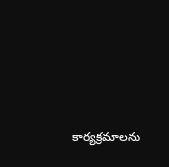కార్యక్రమాలను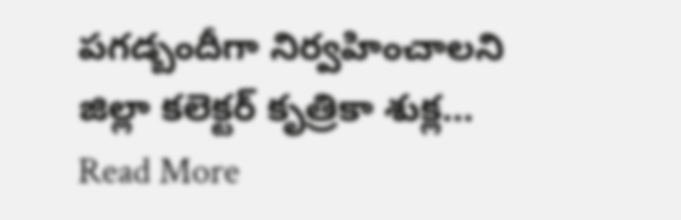పగడ్బందీగా నిర్వహించాలని జిల్లా కలెక్టర్ కృత్రికా శుక్ల…
Read More